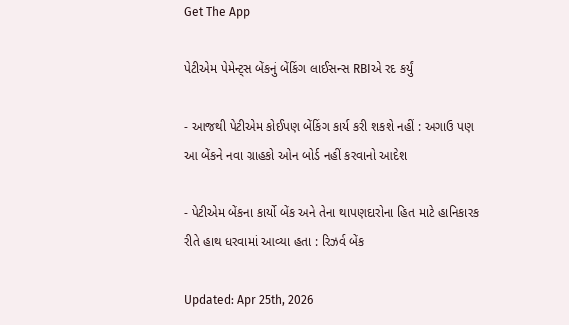Get The App

પેટીએમ પેમેન્ટ્સ બેંકનું બેંકિંગ લાઈસન્સ RBIએ રદ કર્યું

- આજથી પેટીએમ કોઈપણ બેંકિંગ કાર્ય કરી શકશે નહીં : અગાઉ પણ આ બેંકને નવા ગ્રાહકો ઓન બોર્ડ નહીં કરવાનો આદેશ

- પેટીએમ બેંકના કાર્યો બેંક અને તેના થાપણદારોના હિત માટે હાનિકારક રીતે હાથ ધરવામાં આવ્યા હતા : રિઝર્વ બેંક

Updated: Apr 25th, 2026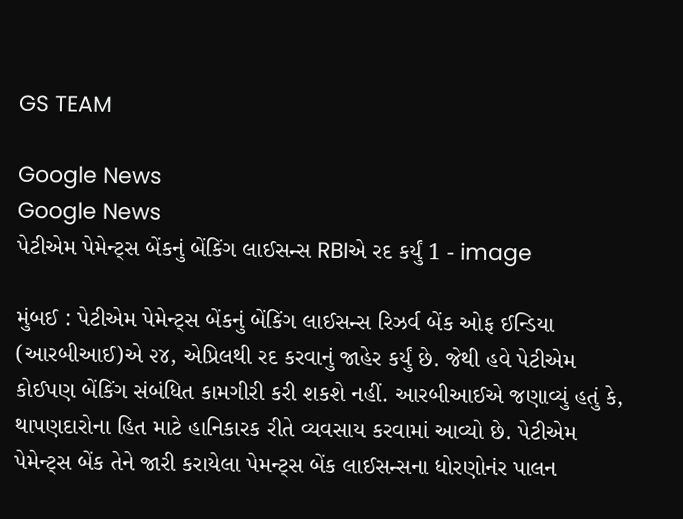GS TEAM

Google News
Google News
પેટીએમ પેમેન્ટ્સ બેંકનું બેંકિંગ લાઈસન્સ RBIએ રદ કર્યું 1 - image

મુંબઈ : પેટીએમ પેમેન્ટ્સ બેંકનું બેંકિંગ લાઈસન્સ રિઝર્વ બેંક ઓફ ઈન્ડિયા (આરબીઆઈ)એ ૨૪, એપ્રિલથી રદ કરવાનું જાહેર કર્યું છે. જેથી હવે પેટીએમ કોઈપણ બેંકિંગ સંબંધિત કામગીરી કરી શકશે નહીં. આરબીઆઈએ જણાવ્યું હતું કે, થાપણદારોના હિત માટે હાનિકારક રીતે વ્યવસાય કરવામાં આવ્યો છે. પેટીએમ પેમેન્ટ્સ બેંક તેને જારી કરાયેલા પેમન્ટ્સ બેંક લાઈસન્સના ધોરણોનંર પાલન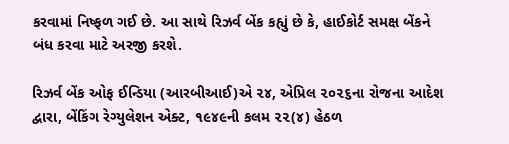કરવામાં નિષ્ફળ ગઈ છે. આ સાથે રિઝર્વ બેંક કહ્યું છે કે, હાઈકોર્ટ સમક્ષ બેંકને બંધ કરવા માટે અરજી કરશે.

રિઝર્વ બેંક ઓફ ઈન્ડિયા (આરબીઆઈ)એ ૨૪, એપ્રિલ ૨૦૨૬ના રોજના આદેશ દ્વારા, બેંકિંગ રેગ્યુલેશન એક્ટ, ૧૯૪૯ની કલમ ૨૨(૪) હેઠળ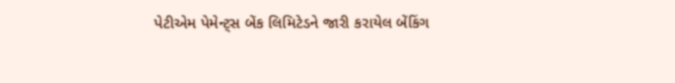પેટીએમ પેમેન્ટ્સ બેંક લિમિટેડને જારી કરાયેલ બેંકિંગ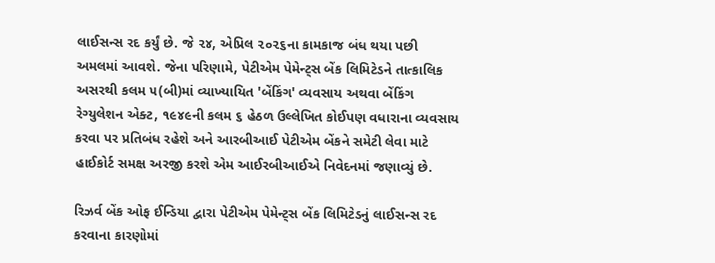લાઈસન્સ રદ કર્યું છે. જે ૨૪, એપ્રિલ ૨૦૨૬ના કામકાજ બંધ થયા પછી અમલમાં આવશે. જેના પરિણામે, પેટીએમ પેમેન્ટ્સ બેંક લિમિટેડને તાત્કાલિક અસરથી કલમ ૫(બી)માં વ્યાખ્યાયિત 'બેંકિંગ' વ્યવસાય અથવા બેંકિંગ રેગ્યુલેશન એક્ટ, ૧૯૪૯ની કલમ ૬ હેઠળ ઉલ્લેખિત કોઈપણ વધારાના વ્યવસાય કરવા પર પ્રતિબંધ રહેશે અને આરબીઆઈ પેટીએમ બેંકને સમેટી લેવા માટે  હાઈકોર્ટ સમક્ષ અરજી કરશે એમ આઈરબીઆઈએ નિવેદનમાં જણાવ્યું છે.

રિઝર્વ બેંક ઓફ ઈન્ડિયા દ્વારા પેટીએમ પેમેન્ટ્સ બેંક લિમિટેડનું લાઈસન્સ રદ કરવાના કારણોમાં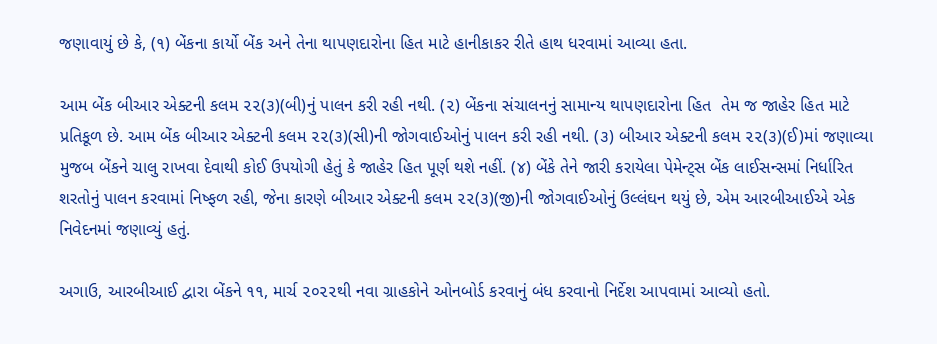જણાવાયું છે કે, (૧) બેંકના કાર્યો બેંક અને તેના થાપણદારોના હિત માટે હાનીકાકર રીતે હાથ ધરવામાં આવ્યા હતા.

આમ બેંક બીઆર એક્ટની કલમ ૨૨(૩)(બી)નું પાલન કરી રહી નથી. (૨) બેંકના સંચાલનનું સામાન્ય થાપણદારોના હિત  તેમ જ જાહેર હિત માટે પ્રતિકૂળ છે. આમ બેંક બીઆર એક્ટની કલમ ૨૨(૩)(સી)ની જોગવાઈઓનું પાલન કરી રહી નથી. (૩) બીઆર એક્ટની કલમ ૨૨(૩)(ઈ)માં જણાવ્યા મુજબ બેંકને ચાલુ રાખવા દેવાથી કોઈ ઉપયોગી હેતું કે જાહેર હિત પૂર્ણ થશે નહીં. (૪) બેંકે તેને જારી કરાયેલા પેમેન્ટ્સ બેંક લાઈસન્સમાં નિર્ધારિત શરતોનું પાલન કરવામાં નિષ્ફળ રહી, જેના કારણે બીઆર એક્ટની કલમ ૨૨(૩)(જી)ની જોગવાઈઓનું ઉલ્લંઘન થયું છે, એમ આરબીઆઈએ એક નિવેદનમાં જણાવ્યું હતું.

અગાઉ, આરબીઆઈ દ્વારા બેંકને ૧૧, માર્ચ ૨૦૨૨થી નવા ગ્રાહકોને ઓનબોર્ડ કરવાનું બંધ કરવાનો નિર્દેશ આપવામાં આવ્યો હતો.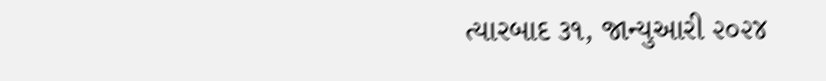ત્યારબાદ ૩૧, જાન્યુઆરી ૨૦૨૪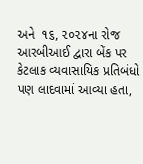અને  ૧૬, ૨૦૨૪ના રોજ આરબીઆઈ દ્વારા બેંક પર કેટલાક વ્યવાસાયિક પ્રતિબંધો પણ લાદવામાં આવ્યા હતા,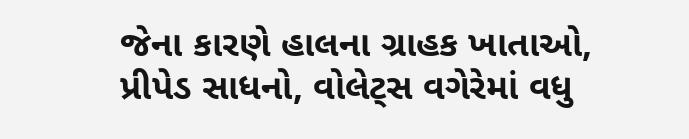જેના કારણે હાલના ગ્રાહક ખાતાઓ, પ્રીપેડ સાધનો, વોલેટ્સ વગેરેમાં વધુ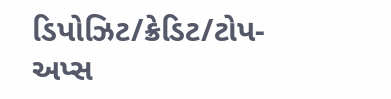ડિપોઝિટ/ક્રેડિટ/ટોપ-અપ્સ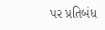પર પ્રતિબંધ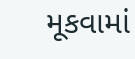મૂકવામાં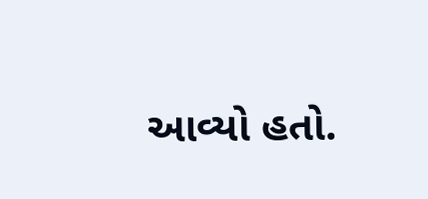આવ્યો હતો.